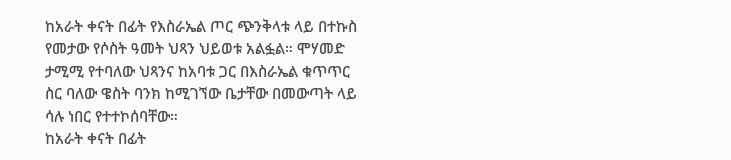ከአራት ቀናት በፊት የእስራኤል ጦር ጭንቅላቱ ላይ በተኩስ የመታው የሶስት ዓመት ህጻን ህይወቱ አልፏል። ሞሃመድ ታሚሚ የተባለው ህጻንና ከአባቱ ጋር በእስራኤል ቁጥጥር ስር ባለው ዌስት ባንክ ከሚገኘው ቤታቸው በመውጣት ላይ ሳሉ ነበር የተተኮሰባቸው።
ከአራት ቀናት በፊት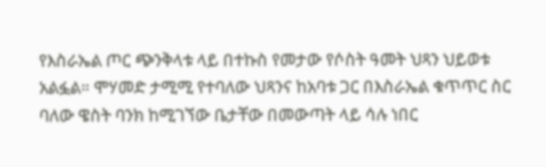የእስራኤል ጦር ጭንቅላቱ ላይ በተኩስ የመታው የሶስት ዓመት ህጻን ህይወቱ አልፏል። ሞሃመድ ታሚሚ የተባለው ህጻንና ከአባቱ ጋር በእስራኤል ቁጥጥር ስር ባለው ዌስት ባንክ ከሚገኘው ቤታቸው በመውጣት ላይ ሳሉ ነበር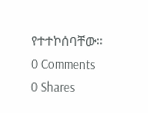የተተኮሰባቸው።
0 Comments
0 Shares